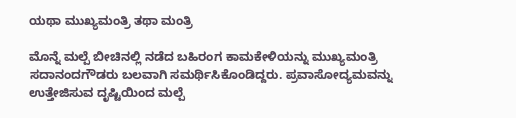ಯಥಾ ಮುಖ್ಯಮಂತ್ರಿ ತಥಾ ಮಂತ್ರಿ

ಮೊನ್ನೆ ಮಲ್ಪೆ ಬೀಚಿನಲ್ಲಿ ನಡೆದ ಬಹಿರಂಗ ಕಾಮಕೇಳಿಯನ್ನು ಮುಖ್ಯಮಂತ್ರಿ ಸದಾನಂದಗೌಡರು ಬಲವಾಗಿ ಸಮರ್ಥಿಸಿಕೊಂಡಿದ್ದರು. ಪ್ರವಾಸೋದ್ಯಮವನ್ನು ಉತ್ತೇಜಿಸುವ ದೃಷ್ಟಿಯಿಂದ ಮಲ್ಪೆ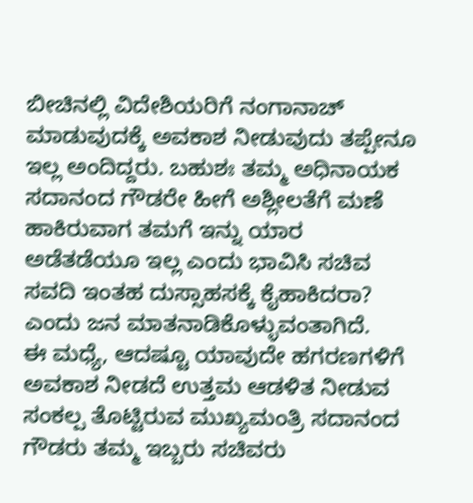ಬೀಚಿನಲ್ಲಿ ವಿದೇಶಿಯರಿಗೆ ನಂಗಾನಾಚ್ ಮಾಡುವುದಕ್ಕೆ ಅವಕಾಶ ನೀಡುವುದು ತಪ್ಪೇನೂ ಇಲ್ಲ ಅಂದಿದ್ದರು. ಬಹುಶಃ ತಮ್ಮ ಅಧಿನಾಯಕ ಸದಾನಂದ ಗೌಡರೇ ಹೀಗೆ ಅಶ್ಲೀಲತೆಗೆ ಮಣೆ ಹಾಕಿರುವಾಗ ತಮಗೆ ಇನ್ನು ಯಾರ ಅಡೆತಡೆಯೂ ಇಲ್ಲ ಎಂದು ಭಾವಿಸಿ ಸಚಿವ ಸವದಿ ಇಂತಹ ದುಸ್ಸಾಹಸಕ್ಕೆ ಕೈಹಾಕಿದರಾ? ಎಂದು ಜನ ಮಾತನಾಡಿಕೊಳ್ಳುವಂತಾಗಿದೆ.
ಈ ಮಧ್ಯೆ, ಆದಷ್ಟೂ ಯಾವುದೇ ಹಗರಣಗಳಿಗೆ ಅವಕಾಶ ನೀಡದೆ ಉತ್ತಮ ಆಡಳಿತ ನೀಡುವ ಸಂಕಲ್ಪ ತೊಟ್ಟಿರುವ ಮುಖ್ಯಮಂತ್ರಿ ಸದಾನಂದ ಗೌಡರು ತಮ್ಮ ಇಬ್ಬರು ಸಚಿವರು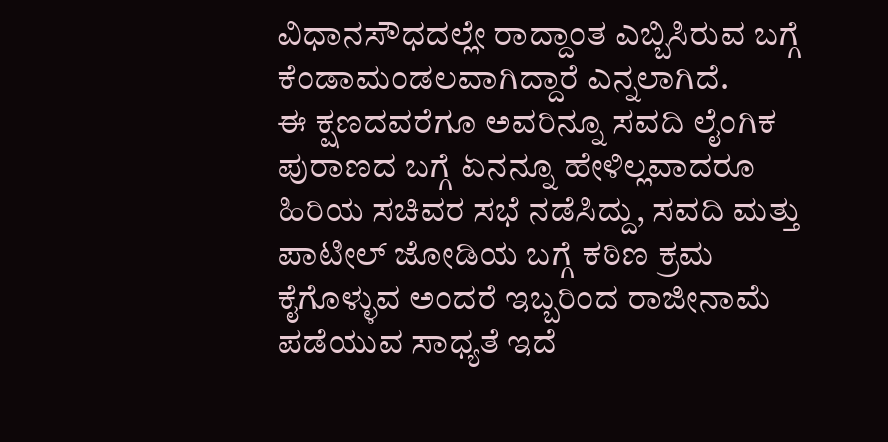ವಿಧಾನಸೌಧದಲ್ಲೇ ರಾದ್ದಾಂತ ಎಬ್ಬಿಸಿರುವ ಬಗ್ಗೆ ಕೆಂಡಾಮಂಡಲವಾಗಿದ್ದಾರೆ ಎನ್ನಲಾಗಿದೆ.
ಈ ಕ್ಷಣದವರೆಗೂ ಅವರಿನ್ನೂ ಸವದಿ ಲೈಂಗಿಕ ಪುರಾಣದ ಬಗ್ಗೆ ಏನನ್ನೂ ಹೇಳಿಲ್ಲವಾದರೂ ಹಿರಿಯ ಸಚಿವರ ಸಭೆ ನಡೆಸಿದ್ದು, ಸವದಿ ಮತ್ತು ಪಾಟೀಲ್ ಜೋಡಿಯ ಬಗ್ಗೆ ಕಠಿಣ ಕ್ರಮ ಕೈಗೊಳ್ಳುವ ಅಂದರೆ ಇಬ್ಬರಿಂದ ರಾಜೀನಾಮೆ ಪಡೆಯುವ ಸಾಧ್ಯತೆ ಇದೆ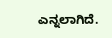ಎನ್ನಲಾಗಿದೆ.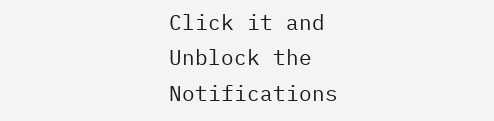Click it and Unblock the Notifications